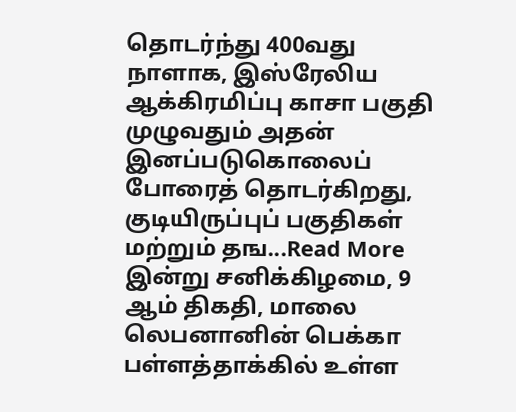தொடர்ந்து 400வது நாளாக, இஸ்ரேலிய ஆக்கிரமிப்பு காசா பகுதி முழுவதும் அதன் இனப்படுகொலைப் போரைத் தொடர்கிறது, குடியிருப்புப் பகுதிகள் மற்றும் தங...Read More
இன்று சனிக்கிழமை, 9 ஆம் திகதி, மாலை லெபனானின் பெக்கா பள்ளத்தாக்கில் உள்ள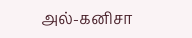அல்-கனிசா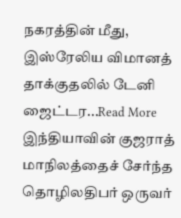நகரத்தின் மீது, இஸ்ரேலிய விமானத் தாக்குதலில் டேனி ஜைட்டர...Read More
இந்தியாவின் குஜராத் மாநிலத்தைச் சேர்ந்த தொழிலதிபர் ஒருவர்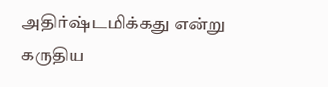அதிர்ஷ்டமிக்கது என்று கருதிய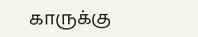காருக்கு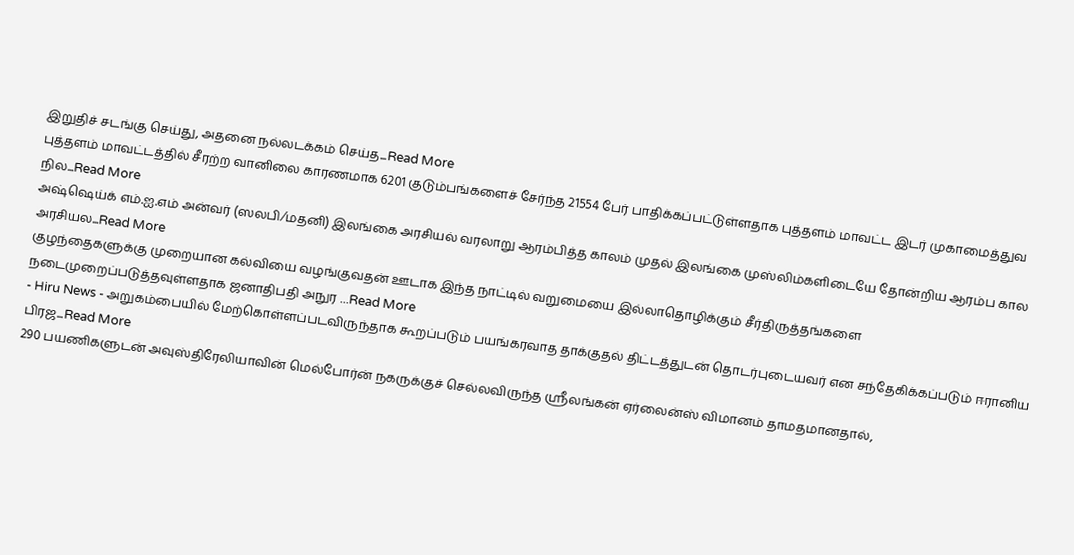இறுதிச் சடங்கு செய்து, அதனை நல்லடக்கம் செய்த...Read More
புத்தளம் மாவட்டத்தில் சீரற்ற வானிலை காரணமாக 6201 குடும்பங்களைச் சேர்ந்த 21554 பேர் பாதிக்கப்பட்டுள்ளதாக புத்தளம் மாவட்ட இடர் முகாமைத்துவ நில...Read More
அஷ்ஷெய்க் எம்.ஐ.எம் அன்வர் (ஸலபி⁄மதனி) இலங்கை அரசியல் வரலாறு ஆரம்பித்த காலம் முதல் இலங்கை முஸ்லிம்களிடையே தோன்றிய ஆரம்ப கால அரசியல...Read More
குழந்தைகளுக்கு முறையான கல்வியை வழங்குவதன் ஊடாக இந்த நாட்டில் வறுமையை இல்லாதொழிக்கும் சீர்திருத்தங்களை நடைமுறைப்படுத்தவுள்ளதாக ஜனாதிபதி அநுர ...Read More
- Hiru News - அறுகம்பையில் மேற்கொள்ளப்படவிருந்தாக கூறப்படும் பயங்கரவாத தாக்குதல் திட்டத்துடன் தொடர்புடையவர் என சந்தேகிக்கப்படும் ஈரானிய பிரஜ...Read More
290 பயணிகளுடன் அவுஸ்திரேலியாவின் மெல்போர்ன் நகருக்குச் செல்லவிருந்த ஸ்ரீலங்கன் ஏர்லைன்ஸ் விமானம் தாமதமானதால்,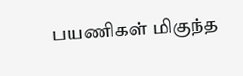பயணிகள் மிகுந்த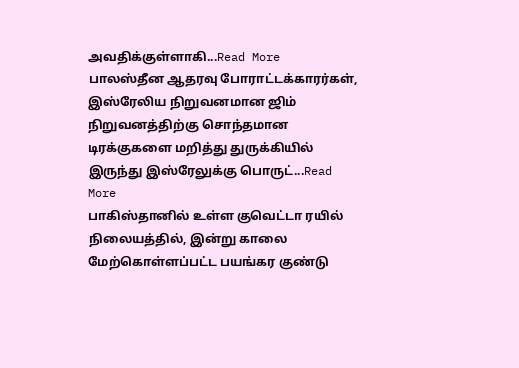அவதிக்குள்ளாகி...Read More
பாலஸ்தீன ஆதரவு போராட்டக்காரர்கள், இஸ்ரேலிய நிறுவனமான ஜிம் நிறுவனத்திற்கு சொந்தமான டிரக்குகளை மறித்து துருக்கியில் இருந்து இஸ்ரேலுக்கு பொருட்...Read More
பாகிஸ்தானில் உள்ள குவெட்டா ரயில் நிலையத்தில், இன்று காலை மேற்கொள்ளப்பட்ட பயங்கர குண்டு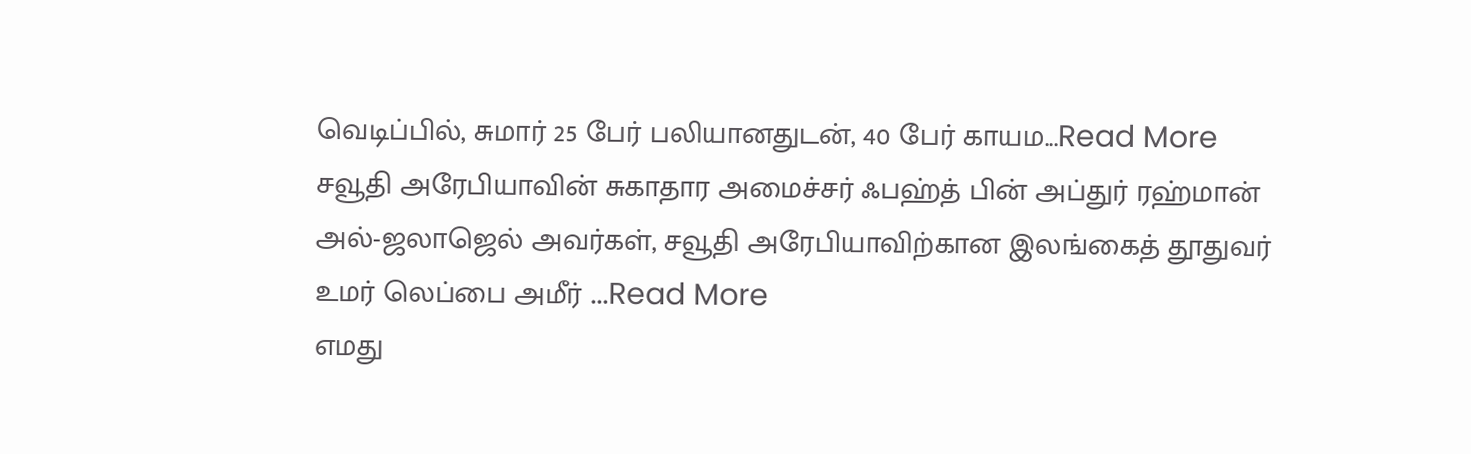வெடிப்பில், சுமார் 25 பேர் பலியானதுடன், 40 பேர் காயம...Read More
சவூதி அரேபியாவின் சுகாதார அமைச்சர் ஃபஹ்த் பின் அப்துர் ரஹ்மான் அல்-ஜலாஜெல் அவர்கள், சவூதி அரேபியாவிற்கான இலங்கைத் தூதுவர் உமர் லெப்பை அமீர் ...Read More
எமது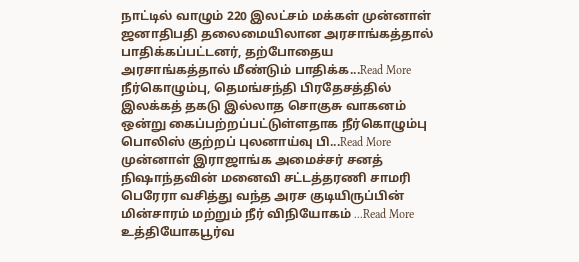நாட்டில் வாழும் 220 இலட்சம் மக்கள் முன்னாள் ஜனாதிபதி தலைமையிலான அரசாங்கத்தால் பாதிக்கப்பட்டனர், தற்போதைய அரசாங்கத்தால் மீண்டும் பாதிக்க...Read More
நீர்கொழும்பு, தெமங்சந்தி பிரதேசத்தில் இலக்கத் தகடு இல்லாத சொகுசு வாகனம் ஒன்று கைப்பற்றப்பட்டுள்ளதாக நீர்கொழும்பு பொலிஸ் குற்றப் புலனாய்வு பி...Read More
முன்னாள் இராஜாங்க அமைச்சர் சனத் நிஷாந்தவின் மனைவி சட்டத்தரணி சாமரி பெரேரா வசித்து வந்த அரச குடியிருப்பின் மின்சாரம் மற்றும் நீர் விநியோகம் ...Read More
உத்தியோகபூர்வ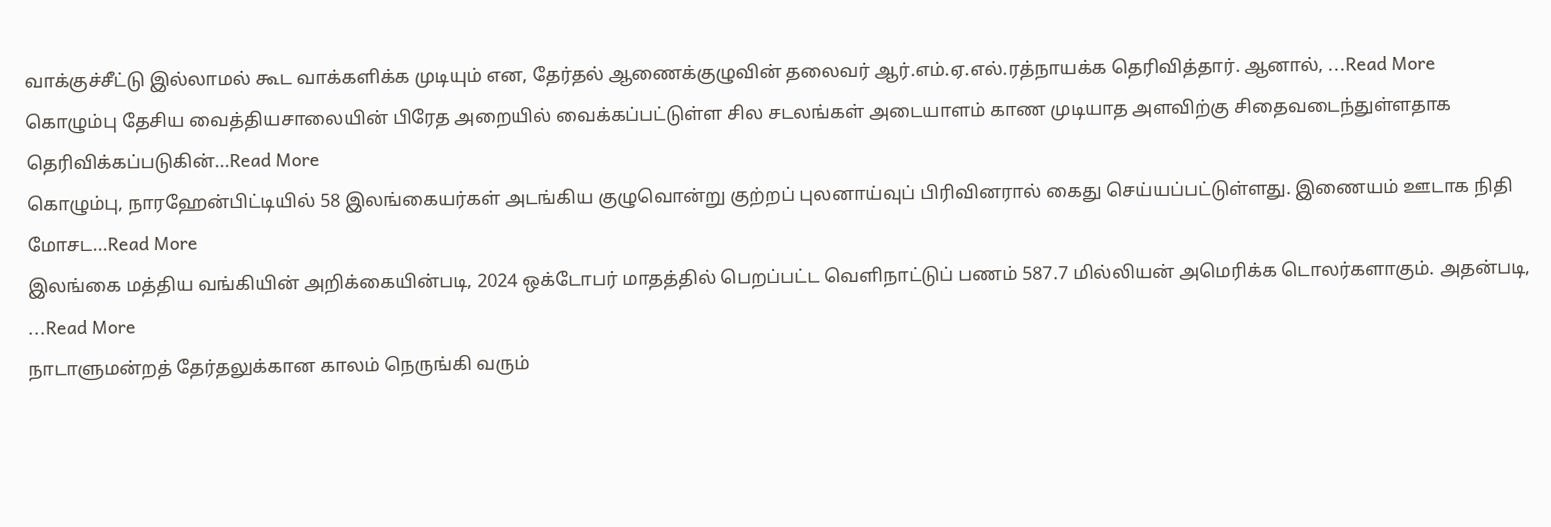வாக்குச்சீட்டு இல்லாமல் கூட வாக்களிக்க முடியும் என, தேர்தல் ஆணைக்குழுவின் தலைவர் ஆர்.எம்.ஏ.எல்.ரத்நாயக்க தெரிவித்தார். ஆனால், ...Read More
கொழும்பு தேசிய வைத்தியசாலையின் பிரேத அறையில் வைக்கப்பட்டுள்ள சில சடலங்கள் அடையாளம் காண முடியாத அளவிற்கு சிதைவடைந்துள்ளதாக தெரிவிக்கப்படுகின்...Read More
கொழும்பு, நாரஹேன்பிட்டியில் 58 இலங்கையர்கள் அடங்கிய குழுவொன்று குற்றப் புலனாய்வுப் பிரிவினரால் கைது செய்யப்பட்டுள்ளது. இணையம் ஊடாக நிதி மோசட...Read More
இலங்கை மத்திய வங்கியின் அறிக்கையின்படி, 2024 ஒக்டோபர் மாதத்தில் பெறப்பட்ட வெளிநாட்டுப் பணம் 587.7 மில்லியன் அமெரிக்க டொலர்களாகும். அதன்படி, ...Read More
நாடாளுமன்றத் தேர்தலுக்கான காலம் நெருங்கி வரும்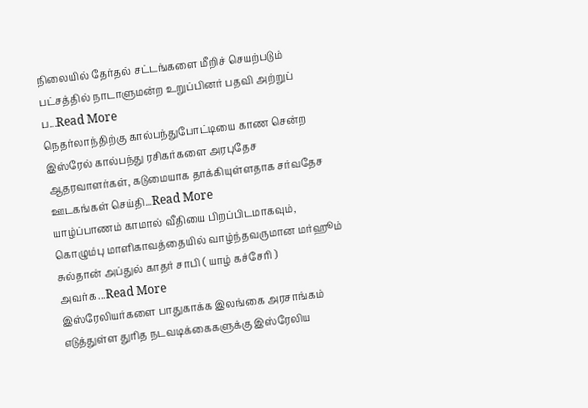நிலையில் தேர்தல் சட்டங்களை மீறிச் செயற்படும் பட்சத்தில் நாடாளுமன்ற உறுப்பினர் பதவி அற்றுப் ப...Read More
நெதர்லாந்திற்கு கால்பந்துபோட்டியை காண சென்ற இஸ்ரேல் கால்பந்து ரசிகர்களை அரபுதேச ஆதரவாளர்கள், கடுமையாக தாக்கியுள்ளதாக சர்வதேச ஊடகங்கள் செய்தி...Read More
யாழ்ப்பாணம் காமால் வீதியை பிறப்பிடமாகவும், கொழும்பு மாளிகாவத்தையில் வாழ்ந்தவருமான மர்ஹூம் சுல்தான் அப்துல் காதர் சாபி ( யாழ் கச்சேரி ) அவர்க...Read More
இஸ்ரேலியர்களை பாதுகாக்க இலங்கை அரசாங்கம் எடுத்துள்ள துரித நடவடிக்கைகளுக்கு இஸ்ரேலிய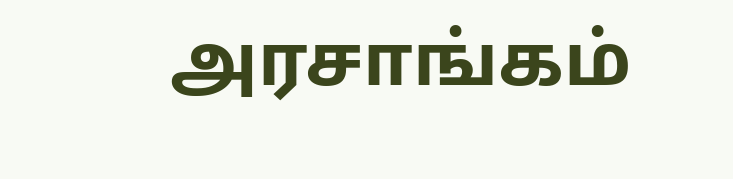அரசாங்கம்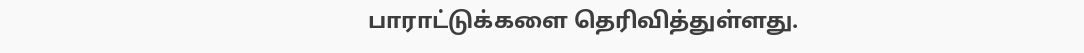பாராட்டுக்களை தெரிவித்துள்ளது.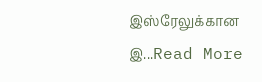இஸ்ரேலுக்கான இ...Read More